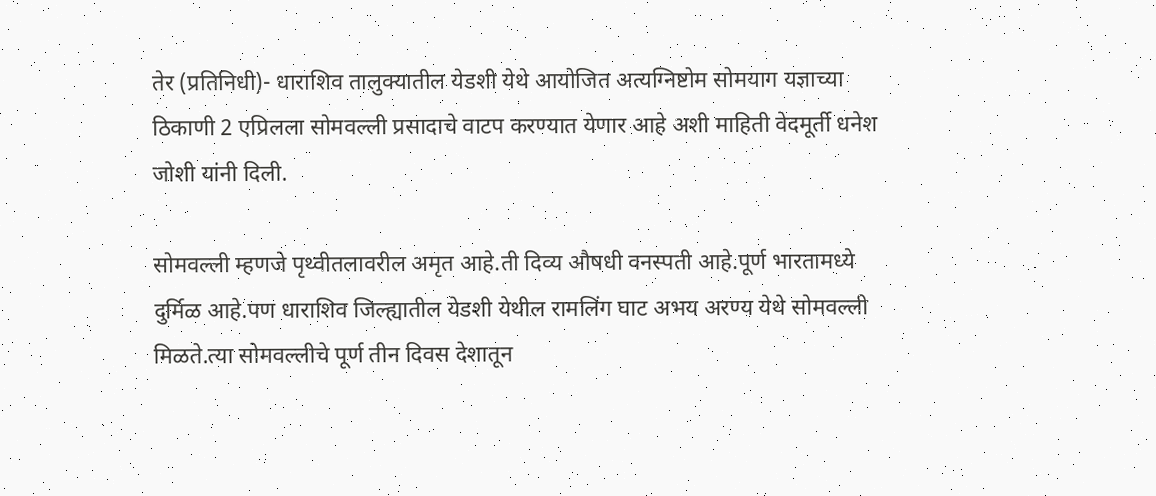तेर (प्रतिनिधी)- धाराशिव तालुक्यातील येडशी येथे आयोजित अत्यग्निष्टोम सोमयाग यज्ञाच्या ठिकाणी 2 एप्रिलला सोमवल्ली प्रसादाचे वाटप करण्यात येणार आहे अशी माहिती वेदमूर्ती धनेश जोशी यांनी दिली.

सोमवल्ली म्हणजे पृथ्वीतलावरील अमृत आहे.ती दिव्य औषधी वनस्पती आहे.पूर्ण भारतामध्ये दुर्मिळ आहे.पण धाराशिव जिल्ह्यातील येडशी येथील रामलिंग घाट अभय अरण्य येथे सोमवल्ली मिळते.त्या सोमवल्लीचे पूर्ण तीन दिवस देशातून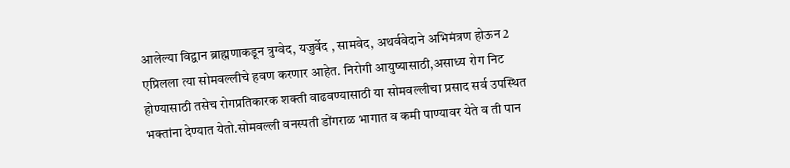आलेल्या विद्वान ब्राह्मणाकडून त्रुग्वेद, यजुर्वेद , सामवेद, अथर्ववेदाने अभिमंत्रण होऊन 2 एप्रिलला त्या सोमवल्लीचे हवण करणार आहेत. निरोगी आयुष्यासाठी,असाध्य रोग निट होण्यासाठी तसेच रोगप्रतिकारक शक्ती वाढवण्यासाठी या सोमवल्लीचा प्रसाद सर्व उपस्थित भक्तांना देण्यात येतो.सोमवल्ली वनस्पती डोंगराळ भागात व कमी पाण्यावर येते व ती पान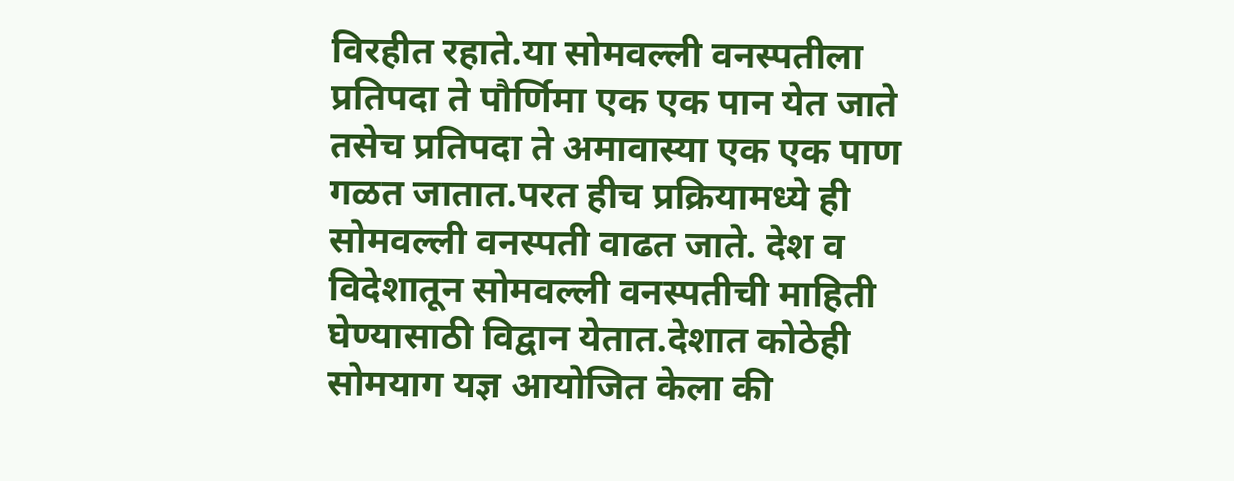विरहीत रहाते.या सोमवल्ली वनस्पतीला प्रतिपदा ते पौर्णिमा एक एक पान येत जाते तसेच प्रतिपदा ते अमावास्या एक एक पाण गळत जातात.परत हीच प्रक्रियामध्ये ही सोमवल्ली वनस्पती वाढत जाते. देश व विदेशातून सोमवल्ली वनस्पतीची माहिती घेण्यासाठी विद्वान येतात.देशात कोठेही सोमयाग यज्ञ आयोजित केला की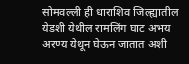सोमवल्ली ही धाराशिव जिल्ह्यातील येडशी येथील रामलिंग घाट अभय अरण्य येथून घेऊन जातात अशी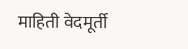माहिती वेदमूर्ती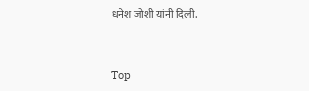धनेश जोशी यांनी दिली.


Top